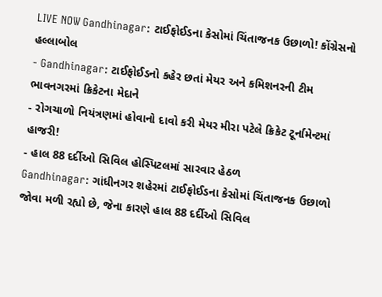LIVE NOW Gandhinagar: ટાઈફોઈડના કેસોમાં ચિંતાજનક ઉછાળો! કોંગ્રેસનો હલ્લાબોલ
- Gandhinagar: ટાઈફોઈડનો કહેર છતાં મેયર અને કમિશનરની ટીમ ભાવનગરમાં ક્રિકેટના મેદાને
- રોગચાળો નિયંત્રણમાં હોવાનો દાવો કરી મેયર મીરા પટેલે ક્રિકેટ ટૂર્નામેન્ટમાં હાજરી!
- હાલ 88 દર્દીઓ સિવિલ હોસ્પિટલમાં સારવાર હેઠળ
Gandhinagar: ગાંધીનગર શહેરમાં ટાઈફોઈડના કેસોમાં ચિંતાજનક ઉછાળો જોવા મળી રહ્યો છે, જેના કારણે હાલ 88 દર્દીઓ સિવિલ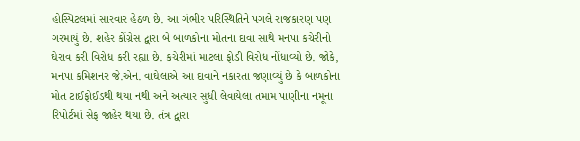હોસ્પિટલમાં સારવાર હેઠળ છે. આ ગંભીર પરિસ્થિતિને પગલે રાજકારણ પણ ગરમાયું છે. શહેર કોંગ્રેસ દ્વારા બે બાળકોના મોતના દાવા સાથે મનપા કચેરીનો ઘેરાવ કરી વિરોધ કરી રહ્યા છે. કચેરીમાં માટલા ફોડી વિરોધ નોંધાવ્યો છે. જોકે, મનપા કમિશનર જે.એન. વાઘેલાએ આ દાવાને નકારતા જણાવ્યું છે કે બાળકોના મોત ટાઈફોઈડથી થયા નથી અને અત્યાર સુધી લેવાયેલા તમામ પાણીના નમૂના રિપોર્ટમાં સેફ જાહેર થયા છે. તંત્ર દ્વારા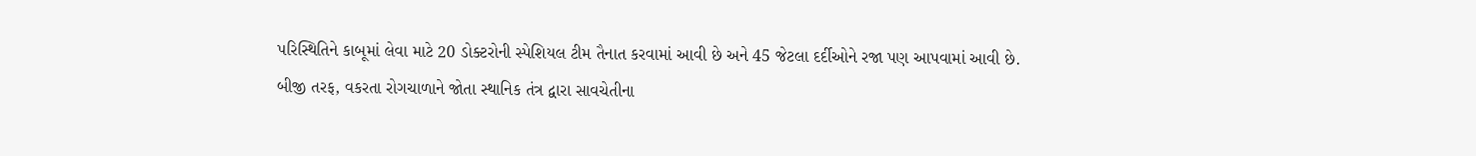પરિસ્થિતિને કાબૂમાં લેવા માટે 20 ડોક્ટરોની સ્પેશિયલ ટીમ તૈનાત કરવામાં આવી છે અને 45 જેટલા દર્દીઓને રજા પણ આપવામાં આવી છે.
બીજી તરફ, વકરતા રોગચાળાને જોતા સ્થાનિક તંત્ર દ્વારા સાવચેતીના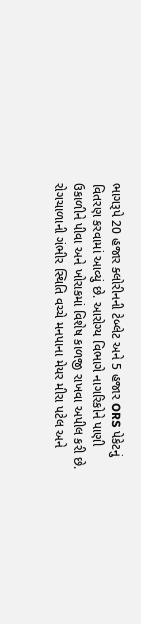ભાગરૂપે 20 હજાર ક્લોરીનની ટેબ્લેટ અને 5 હજાર ORS પેકેટનું વિતરણ કરવામાં આવ્યું છે. આરોગ્ય વિભાગે નાગરિકોને પાણી ઉકાળીને પીવા અને ખોરાકમાં વિશેષ કાળજી રાખવા અપીલ કરી છે. રોગચાળાની ગંભીર સ્થિતિ વચ્ચે મનપાના મેયર મીરા પટેલ અને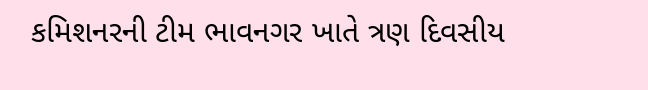કમિશનરની ટીમ ભાવનગર ખાતે ત્રણ દિવસીય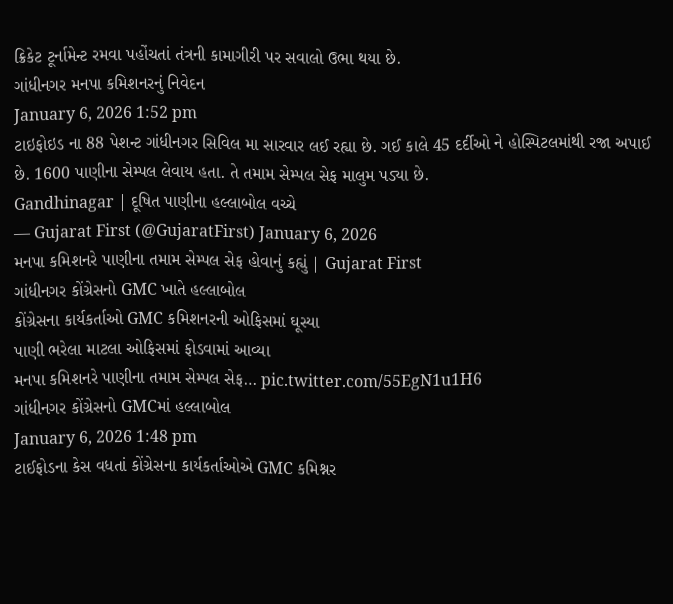ક્રિકેટ ટૂર્નામેન્ટ રમવા પહોંચતાં તંત્રની કામાગીરી પર સવાલો ઉભા થયા છે.
ગાંધીનગર મનપા કમિશનરનું નિવેદન
January 6, 2026 1:52 pm
ટાઇફોઇડ ના 88 પેશન્ટ ગાંધીનગર સિવિલ મા સારવાર લઈ રહ્યા છે. ગઈ કાલે 45 દર્દીઓ ને હોસ્પિટલમાંથી રજા અપાઈ છે. 1600 પાણીના સેમ્પલ લેવાય હતા. તે તમામ સેમ્પલ સેફ માલુમ પડ્યા છે.
Gandhinagar | દૂષિત પાણીના હલ્લાબોલ વચ્ચે
— Gujarat First (@GujaratFirst) January 6, 2026
મનપા કમિશનરે પાણીના તમામ સેમ્પલ સેફ હોવાનું કહ્યું | Gujarat First
ગાંધીનગર કોંગ્રેસનો GMC ખાતે હલ્લાબોલ
કોંગ્રેસના કાર્યકર્તાઓ GMC કમિશનરની ઓફિસમાં ઘૂસ્યા
પાણી ભરેલા માટલા ઓફિસમાં ફોડવામાં આવ્યા
મનપા કમિશનરે પાણીના તમામ સેમ્પલ સેફ… pic.twitter.com/55EgN1u1H6
ગાંધીનગર કોંગ્રેસનો GMCમાં હલ્લાબોલ
January 6, 2026 1:48 pm
ટાઈફોડના કેસ વધતાં કોંગ્રેસના કાર્યકર્તાઓએ GMC કમિશ્નર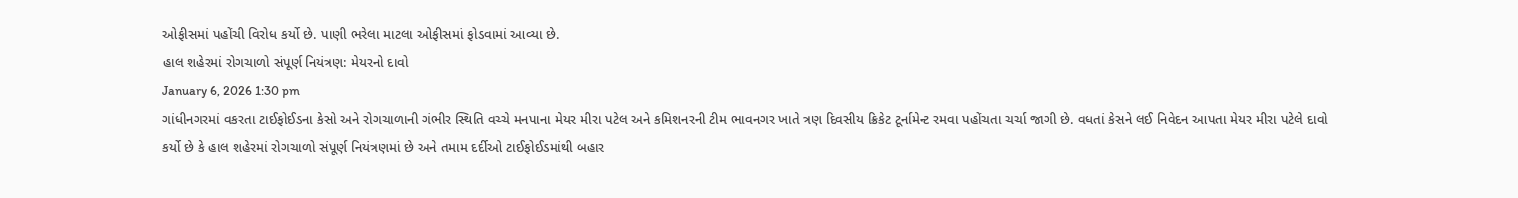ઓફીસમાં પહોંચી વિરોધ કર્યો છે. પાણી ભરેલા માટલા ઓફીસમાં ફોડવામાં આવ્યા છે.
હાલ શહેરમાં રોગચાળો સંપૂર્ણ નિયંત્રણ: મેયરનો દાવો
January 6, 2026 1:30 pm
ગાંધીનગરમાં વકરતા ટાઈફોઈડના કેસો અને રોગચાળાની ગંભીર સ્થિતિ વચ્ચે મનપાના મેયર મીરા પટેલ અને કમિશનરની ટીમ ભાવનગર ખાતે ત્રણ દિવસીય ક્રિકેટ ટૂર્નામેન્ટ રમવા પહોંચતા ચર્ચા જાગી છે. વધતાં કેસને લઈ નિવેદન આપતા મેયર મીરા પટેલે દાવો કર્યો છે કે હાલ શહેરમાં રોગચાળો સંપૂર્ણ નિયંત્રણમાં છે અને તમામ દર્દીઓ ટાઈફોઈડમાંથી બહાર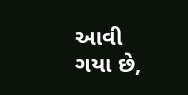આવી ગયા છે,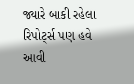જ્યારે બાકી રહેલા રિપોર્ટ્સ પણ હવે આવી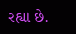રહ્યા છે.